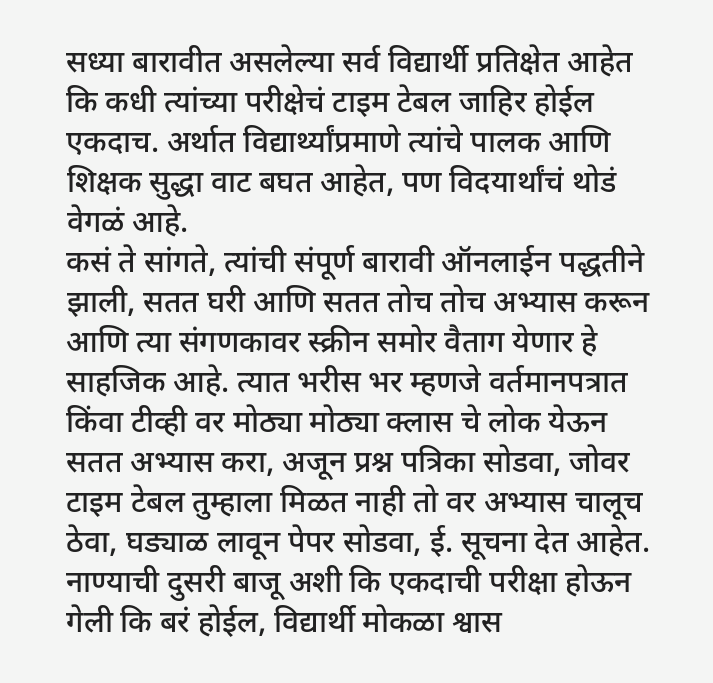सध्या बारावीत असलेल्या सर्व विद्यार्थी प्रतिक्षेत आहेत कि कधी त्यांच्या परीक्षेचं टाइम टेबल जाहिर होईल एकदाच. अर्थात विद्यार्थ्यांप्रमाणे त्यांचे पालक आणि शिक्षक सुद्धा वाट बघत आहेत, पण विदयार्थांचं थोडं वेगळं आहे.
कसं ते सांगते, त्यांची संपूर्ण बारावी ऑनलाईन पद्धतीने झाली, सतत घरी आणि सतत तोच तोच अभ्यास करून आणि त्या संगणकावर स्क्रीन समोर वैताग येणार हे साहजिक आहे. त्यात भरीस भर म्हणजे वर्तमानपत्रात किंवा टीव्ही वर मोठ्या मोठ्या क्लास चे लोक येऊन सतत अभ्यास करा, अजून प्रश्न पत्रिका सोडवा, जोवर टाइम टेबल तुम्हाला मिळत नाही तो वर अभ्यास चालूच ठेवा, घड्याळ लावून पेपर सोडवा, ई. सूचना देत आहेत.
नाण्याची दुसरी बाजू अशी कि एकदाची परीक्षा होऊन गेली कि बरं होईल, विद्यार्थी मोकळा श्वास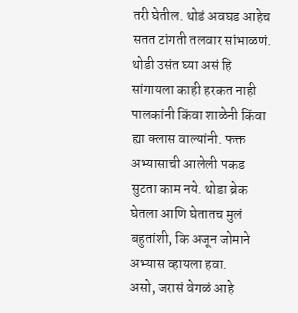तरी घेतील. थोडं अवघड आहेच सतत टांगती तलवार सांभाळणं. थोडी उसंत घ्या असं हि सांगायला काही हरकत नाही पालकांनी किंवा शाळेनी किंवा ह्या क्लास वाल्यांनी. फक्त अभ्यासाची आलेली पकड सुटता काम नये. थोडा ब्रेक घेतला आणि घेतातच मुलं बहुतांशी, कि अजून जोमाने अभ्यास व्हायला हवा.
असो, जरासं वेगळं आहे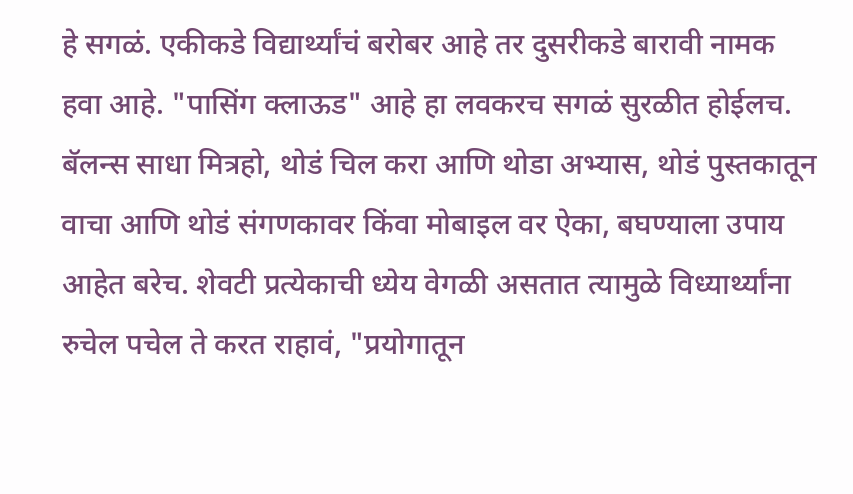हे सगळं. एकीकडे विद्यार्थ्यांचं बरोबर आहे तर दुसरीकडे बारावी नामक हवा आहे. "पासिंग क्लाऊड" आहे हा लवकरच सगळं सुरळीत होईलच. बॅलन्स साधा मित्रहो, थोडं चिल करा आणि थोडा अभ्यास, थोडं पुस्तकातून वाचा आणि थोडं संगणकावर किंवा मोबाइल वर ऐका, बघण्याला उपाय आहेत बरेच. शेवटी प्रत्येकाची ध्येय वेगळी असतात त्यामुळे विध्यार्थ्यांना रुचेल पचेल ते करत राहावं, "प्रयोगातून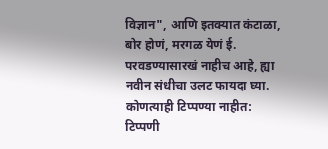विज्ञान", आणि इतक्यात कंटाळा, बोर होणं, मरगळ येणं ई. परवडण्यासारखं नाहीच आहे, ह्या नवीन संधीचा उलट फायदा घ्या.
कोणत्याही टिप्पण्या नाहीत:
टिप्पणी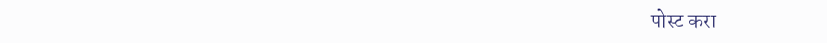पोस्ट करा